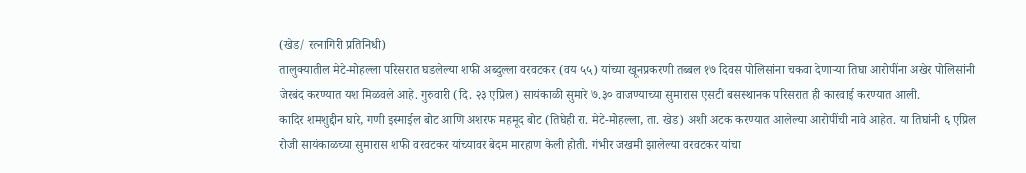(खेड/ रत्नागिरी प्रतिनिधी)
तालुक्यातील मेटे-मोहल्ला परिसरात घडलेल्या शफी अब्दुल्ला वरवटकर (वय ५५) यांच्या खूनप्रकरणी तब्बल १७ दिवस पोलिसांना चकवा देणाऱ्या तिघा आरोपींना अखेर पोलिसांनी जेरबंद करण्यात यश मिळवले आहे. गुरुवारी (दि. २३ एप्रिल) सायंकाळी सुमारे ७.३० वाजण्याच्या सुमारास एसटी बसस्थानक परिसरात ही कारवाई करण्यात आली.
कादिर शमशुद्दीन घारे, गणी इस्माईल बोट आणि अशरफ महमूद बोट (तिघेही रा. मेटे-मोहल्ला, ता. खेड) अशी अटक करण्यात आलेल्या आरोपींची नावे आहेत. या तिघांनी ६ एप्रिल रोजी सायंकाळच्या सुमारास शफी वरवटकर यांच्यावर बेदम मारहाण केली होती. गंभीर जखमी झालेल्या वरवटकर यांचा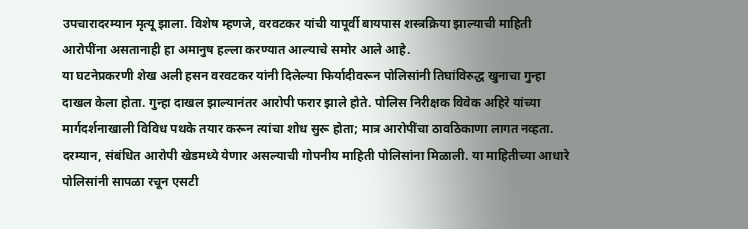उपचारादरम्यान मृत्यू झाला. विशेष म्हणजे, वरवटकर यांची यापूर्वी बायपास शस्त्रक्रिया झाल्याची माहिती आरोपींना असतानाही हा अमानुष हल्ला करण्यात आल्याचे समोर आले आहे.
या घटनेप्रकरणी शेख अली हसन वरवटकर यांनी दिलेल्या फिर्यादीवरून पोलिसांनी तिघांविरुद्ध खुनाचा गुन्हा दाखल केला होता. गुन्हा दाखल झाल्यानंतर आरोपी फरार झाले होते. पोलिस निरीक्षक विवेक अहिरे यांच्या मार्गदर्शनाखाली विविध पथके तयार करून त्यांचा शोध सुरू होता; मात्र आरोपींचा ठावठिकाणा लागत नव्हता. दरम्यान, संबंधित आरोपी खेडमध्ये येणार असल्याची गोपनीय माहिती पोलिसांना मिळाली. या माहितीच्या आधारे पोलिसांनी सापळा रचून एसटी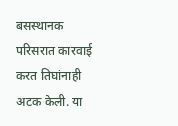बसस्थानक परिसरात कारवाई करत तिघांनाही अटक केली. या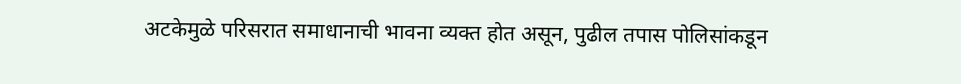अटकेमुळे परिसरात समाधानाची भावना व्यक्त होत असून, पुढील तपास पोलिसांकडून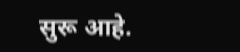सुरू आहे.